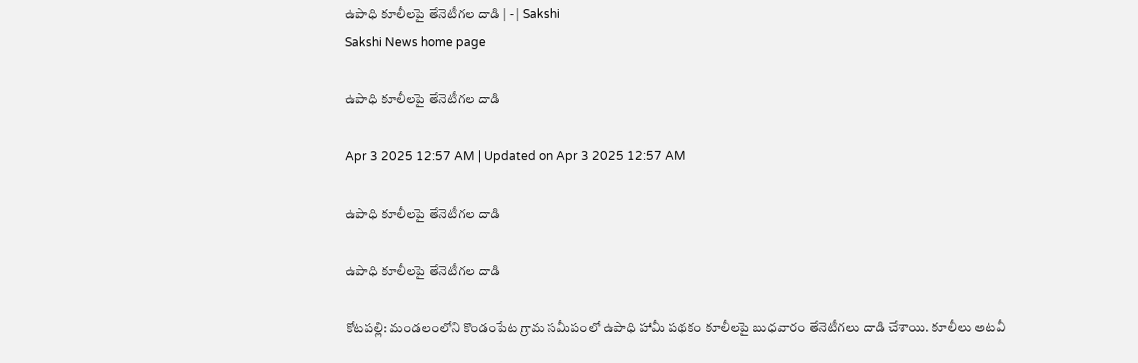ఉపాధి కూలీలపై తేనెటీగల దాడి | - | Sakshi
Sakshi News home page

ఉపాధి కూలీలపై తేనెటీగల దాడి

Apr 3 2025 12:57 AM | Updated on Apr 3 2025 12:57 AM

ఉపాధి కూలీలపై తేనెటీగల దాడి

ఉపాధి కూలీలపై తేనెటీగల దాడి

కోటపల్లి: మండలంలోని కొండంపేట గ్రామ సమీపంలో ఉపాధి హామీ పథకం కూలీలపై బుధవారం తేనెటీగలు దాడి చేశాయి. కూలీలు అటవీ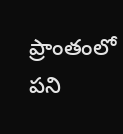ప్రాంతంలో పని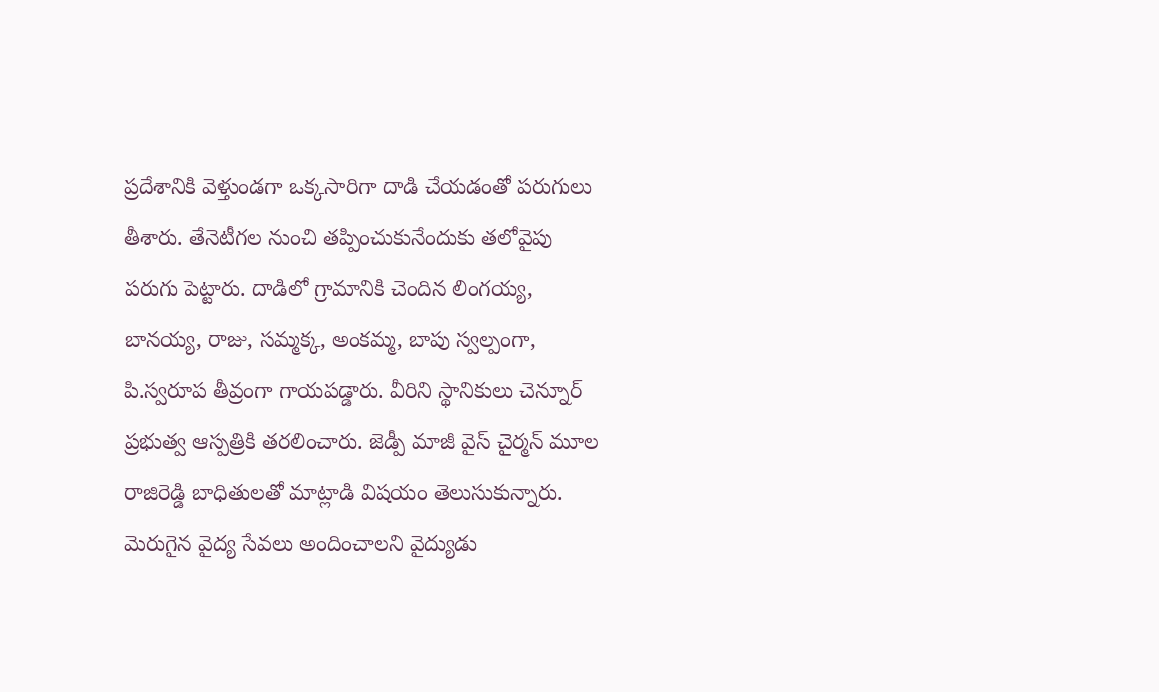ప్రదేశానికి వెళ్తుండగా ఒక్కసారిగా దాడి చేయడంతో పరుగులు తీశారు. తేనెటీగల నుంచి తప్పించుకునేందుకు తలోవైపు పరుగు పెట్టారు. దాడిలో గ్రామానికి చెందిన లింగయ్య, బానయ్య, రాజు, సమ్మక్క, అంకమ్మ, బాపు స్వల్పంగా, పి.స్వరూప తీవ్రంగా గాయపడ్డారు. వీరిని స్థానికులు చెన్నూర్‌ ప్రభుత్వ ఆస్పత్రికి తరలించారు. జెడ్పీ మాజీ వైస్‌ చైర్మన్‌ మూల రాజిరెడ్డి బాధితులతో మాట్లాడి విషయం తెలుసుకున్నారు. మెరుగైన వైద్య సేవలు అందించాలని వైద్యుడు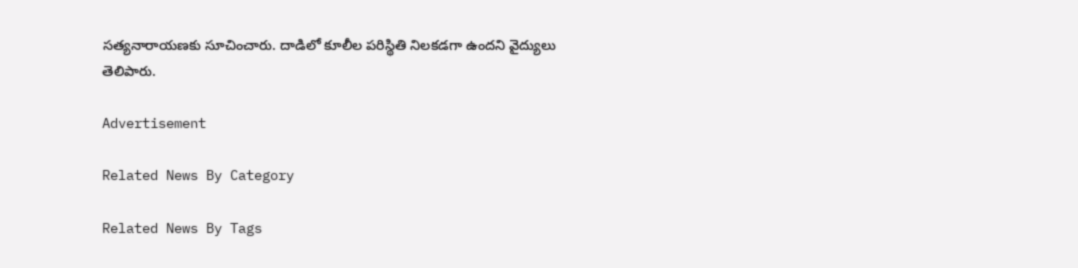సత్యనారాయణకు సూచించారు. దాడిలో కూలీల పరిస్థితి నిలకడగా ఉందని వైద్యులు తెలిపారు.

Advertisement

Related News By Category

Related News By Tags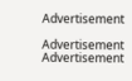Advertisement

Advertisement
Advertisement